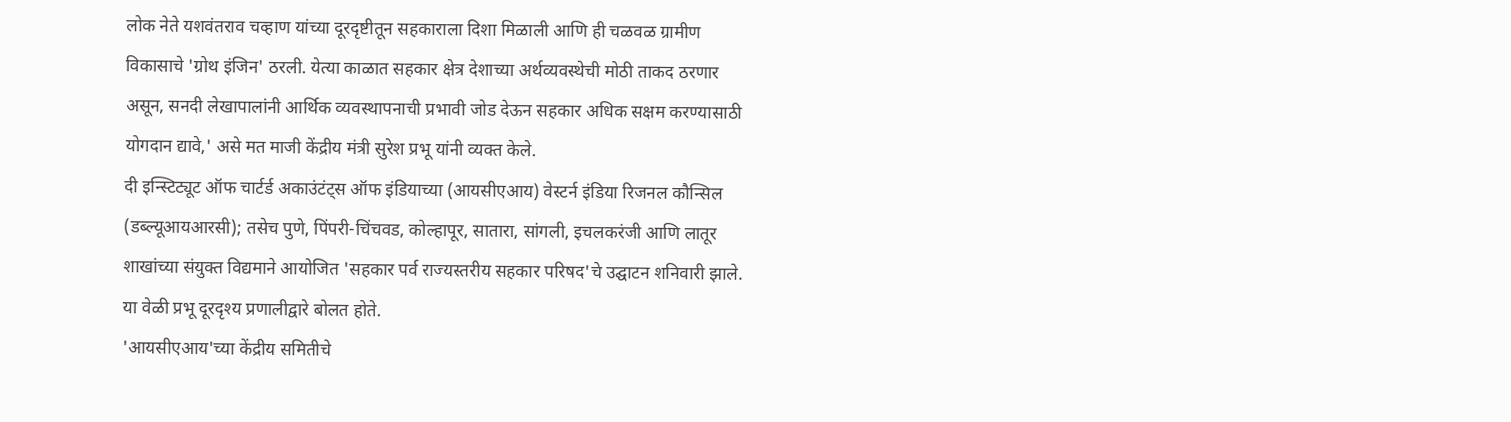लोक नेते यशवंतराव चव्हाण यांच्या दूरदृष्टीतून सहकाराला दिशा मिळाली आणि ही चळवळ ग्रामीण विकासाचे 'ग्रोथ इंजिन' ठरली. येत्या काळात सहकार क्षेत्र देशाच्या अर्थव्यवस्थेची मोठी ताकद ठरणार असून, सनदी लेखापालांनी आर्थिक व्यवस्थापनाची प्रभावी जोड देऊन सहकार अधिक सक्षम करण्यासाठी योगदान द्यावे,' असे मत माजी केंद्रीय मंत्री सुरेश प्रभू यांनी व्यक्त केले.
दी इन्स्टिट्यूट ऑफ चार्टर्ड अकाउंटंट्स ऑफ इंडियाच्या (आयसीएआय) वेस्टर्न इंडिया रिजनल कौन्सिल (डब्ल्यूआयआरसी); तसेच पुणे, पिंपरी-चिंचवड, कोल्हापूर, सातारा, सांगली, इचलकरंजी आणि लातूर शाखांच्या संयुक्त विद्यमाने आयोजित 'सहकार पर्व राज्यस्तरीय सहकार परिषद'चे उद्घाटन शनिवारी झाले. या वेळी प्रभू दूरदृश्य प्रणालीद्वारे बोलत होते.
'आयसीएआय'च्या केंद्रीय समितीचे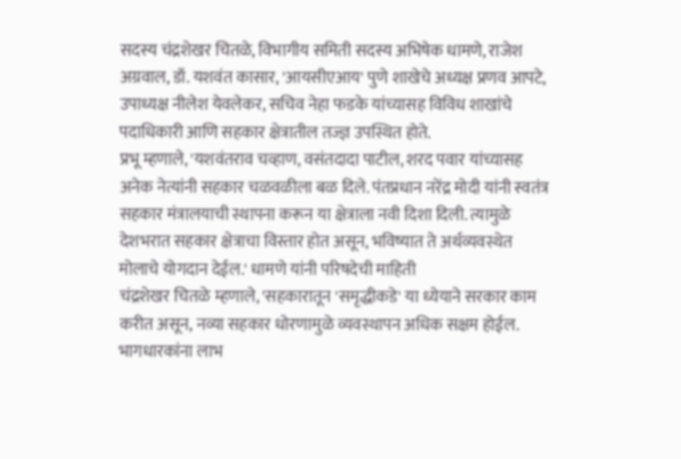सदस्य चंद्रशेखर चितळे, विभागीय समिती सदस्य अभिषेक धामणे, राजेश अग्रवाल, डॉ. यशवंत कासार, 'आयसीएआय' पुणे शाखेचे अध्यक्ष प्रणव आपटे, उपाध्यक्ष नीलेश येवलेकर, सचिव नेहा फडके यांच्यासह विविध शाखांचे पदाधिकारी आणि सहकार क्षेत्रातील तज्ज्ञ उपस्थित होते.
प्रभू म्हणाले, 'यशवंतराव चव्हाण, वसंतदादा पाटील, शरद पवार यांच्यासह अनेक नेत्यांनी सहकार चळवळीला बळ दिले. पंतप्रधान नरेंद्र मोदी यांनी स्वतंत्र सहकार मंत्रालयाची स्थापना करून या क्षेत्राला नवी दिशा दिली. त्यामुळे देशभरात सहकार क्षेत्राचा विस्तार होत असून, भविष्यात ते अर्थव्यवस्थेत मोलाचे योगदान देईल.' धामणे यांनी परिषदेची माहिती
चंद्रशेखर चितळे म्हणाले, 'सहकारातून 'समृद्धीकडे' या ध्येयाने सरकार काम करीत असून, नव्या सहकार धोरणामुळे व्यवस्थापन अधिक सक्षम होईल. भागधारकांना लाभ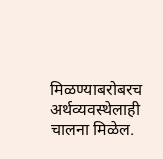मिळण्याबरोबरच अर्थव्यवस्थेलाही चालना मिळेल.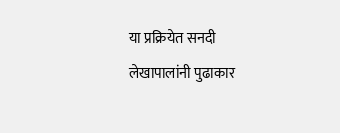या प्रक्रियेत सनदी लेखापालांनी पुढाकार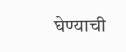घेण्याची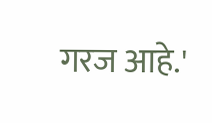गरज आहे.'